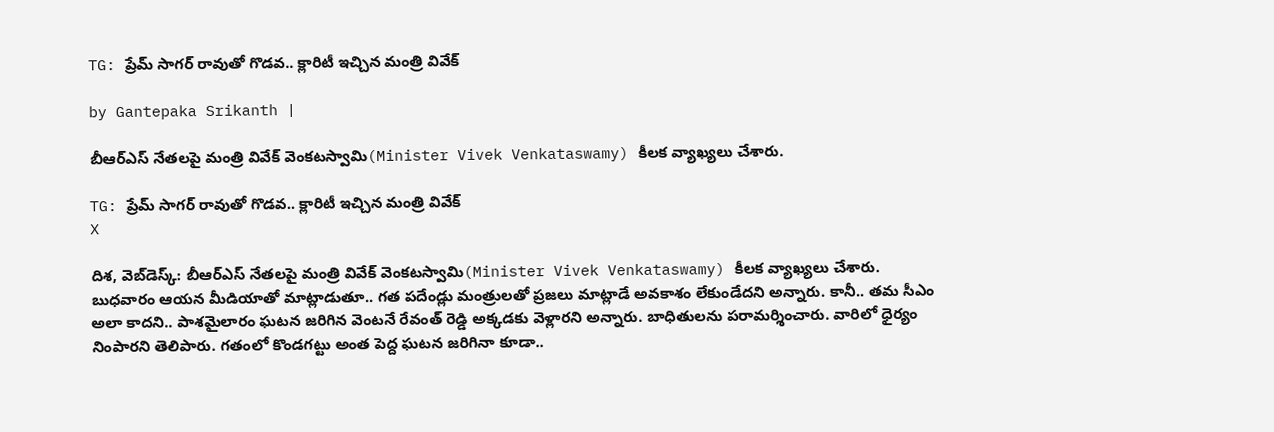TG: ప్రేమ్ సాగర్‌ రావుతో గొడవ.. క్లారిటీ ఇచ్చిన మంత్రి వివేక్

by Gantepaka Srikanth |

బీఆర్ఎస్ నేతలపై మంత్రి వివేక్ వెంకటస్వామి(Minister Vivek Venkataswamy) కీలక వ్యాఖ్యలు చేశారు.

TG: ప్రేమ్ సాగర్‌ రావుతో గొడవ.. క్లారిటీ ఇచ్చిన మంత్రి వివేక్
X

దిశ, వెబ్‌డెస్క్: బీఆర్ఎస్ నేతలపై మంత్రి వివేక్ వెంకటస్వామి(Minister Vivek Venkataswamy) కీలక వ్యాఖ్యలు చేశారు. బుధవారం ఆయన మీడియాతో మాట్లాడుతూ.. గత పదేండ్లు మంత్రులతో ప్రజలు మాట్లాడే అవకాశం లేకుండేదని అన్నారు. కానీ.. తమ సీఎం అలా కాదని.. పాశమైలారం ఘటన జరిగిన వెంటనే రేవంత్ రెడ్డి అక్కడకు వెళ్లారని అన్నారు. బాధితులను పరామర్శించారు. వారిలో ధైర్యం నింపారని తెలిపారు. గతంలో కొండగట్టు అంత పెద్ద ఘటన జరిగినా కూడా..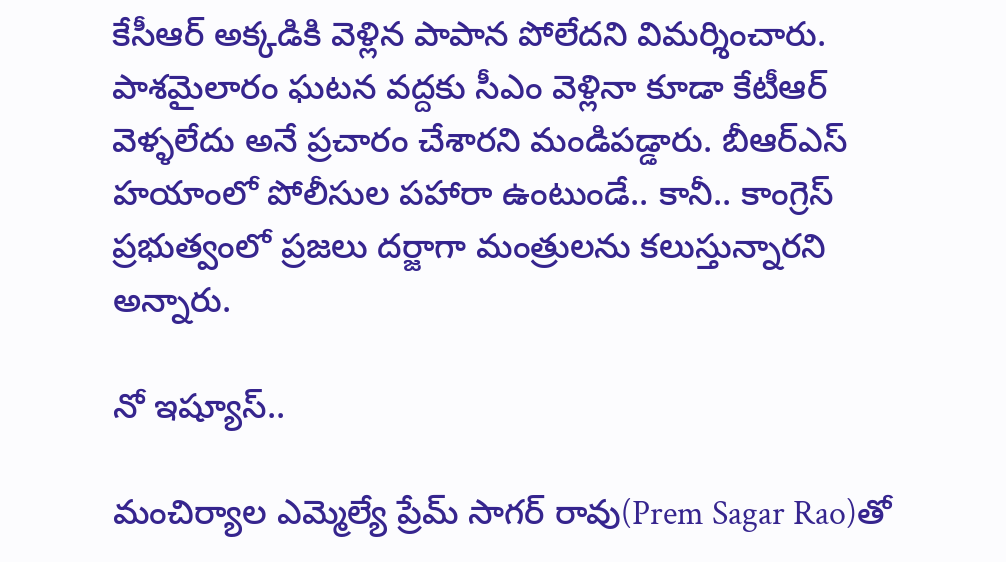కేసీఆర్‌ అక్కడికి వెళ్లిన పాపాన పోలేదని విమర్శించారు. పాశమైలారం ఘటన వద్దకు సీఎం వెళ్లినా కూడా కేటీఆర్ వెళ్ళలేదు అనే ప్రచారం చేశారని మండిపడ్డారు. బీఆర్ఎస్ హయాంలో పోలీసుల పహారా ఉంటుండే.. కానీ.. కాంగ్రెస్ ప్రభుత్వంలో ప్రజలు దర్జాగా మంత్రులను కలుస్తున్నారని అన్నారు.

నో ఇష్యూస్..

మంచిర్యాల ఎమ్మెల్యే ప్రేమ్ సాగర్ రావు(Prem Sagar Rao)తో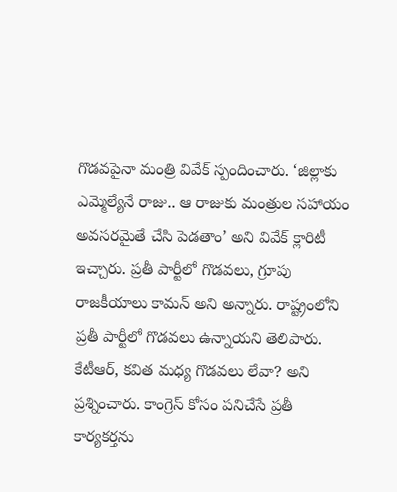గొడవపైనా మంత్రి వివేక్ స్పందించారు. ‘జిల్లాకు ఎమ్మెల్యేనే రాజు.. ఆ రాజుకు మంత్రుల సహాయం అవసరమైతే చేసి పెడతాం’ అని వివేక్ క్లారిటీ ఇచ్చారు. ప్రతీ పార్టీలో గొడవలు, గ్రూపు రాజకీయాలు కామన్ అని అన్నారు. రాష్ట్రంలోని ప్రతీ పార్టీలో గొడవలు ఉన్నాయని తెలిపారు. కేటీఆర్, కవిత మధ్య గొడవలు లేవా? అని ప్రశ్నించారు. కాంగ్రెస్ కోసం పనిచేసే ప్రతీ కార్యకర్తను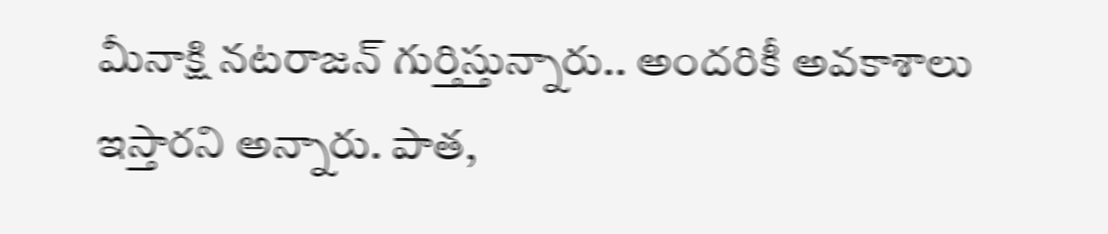మీనాక్షి నటరాజన్ గుర్తిస్తున్నారు.. అందరికీ అవకాశాలు ఇస్తారని అన్నారు. పాత,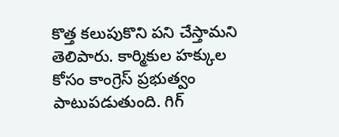కొత్త కలుపుకొని పని చేస్తామని తెలిపారు. కార్మికుల హక్కుల కోసం కాంగ్రెస్ ప్రభుత్వం పాటుపడుతుంది. గిగ్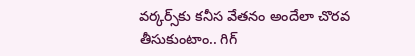వర్కర్స్‌కు కనీస వేతనం అందేలా చొరవ తీసుకుంటాం.. గిగ్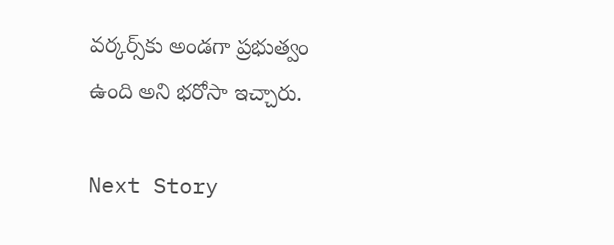వర్కర్స్‌కు అండగా ప్రభుత్వం ఉంది అని భరోసా ఇచ్చారు.

Next Story